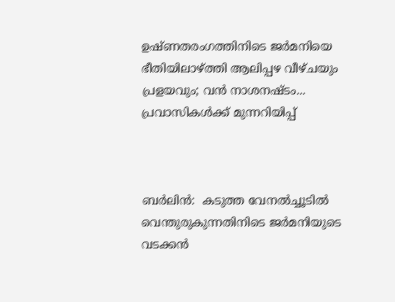ഉഷ്ണതരംഗത്തിനിടെ ജർമനിയെ ഭീതിയിലാഴ്ത്തി ആലിപ്പഴ വീഴ്ചയും പ്രളയവും; വൻ നാശനഷ്ടം... പ്രവാസികൾക്ക് മുന്നറിയിപ്പ്



ബർലിൻ:  കടുത്ത വേനൽച്ചൂടിൽ വെന്തുരുകുന്നതിനിടെ ജർമനിയുടെ വടക്കൻ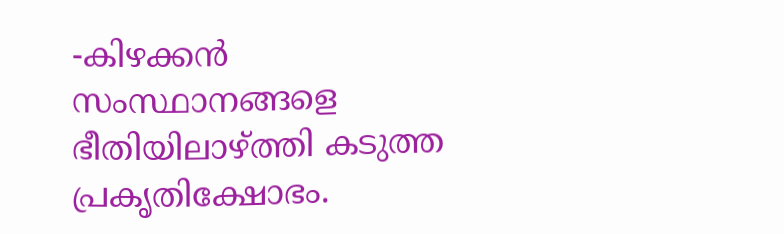-കിഴക്കൻ സംസ്ഥാനങ്ങളെ ഭീതിയിലാഴ്ത്തി കടുത്ത പ്രകൃതിക്ഷോഭം.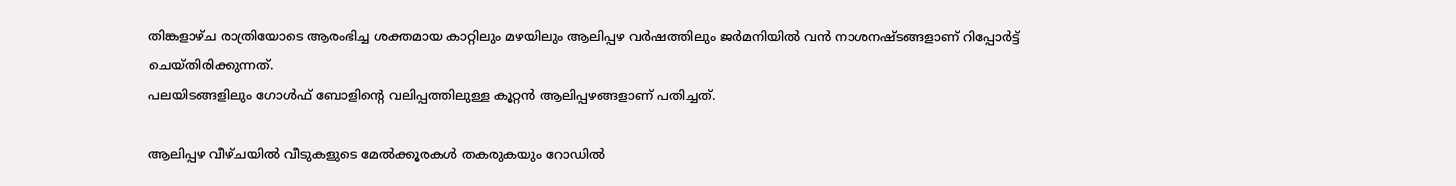തിങ്കളാഴ്ച രാത്രിയോടെ ആരംഭിച്ച ശക്തമായ കാറ്റിലും മഴയിലും ആലിപ്പഴ വർഷത്തിലും ജർമനിയിൽ വൻ നാശനഷ്ടങ്ങളാണ് റിപ്പോർട്ട് ചെയ്തിരിക്കുന്നത്.
പലയിടങ്ങളിലും ഗോൾഫ് ബോളിന്റെ വലിപ്പത്തിലുള്ള കൂറ്റൻ ആലിപ്പഴങ്ങളാണ് പതിച്ചത്.

ആലിപ്പഴ വീഴ്ചയിൽ വീടുകളുടെ മേൽക്കൂരകൾ തകരുകയും റോഡിൽ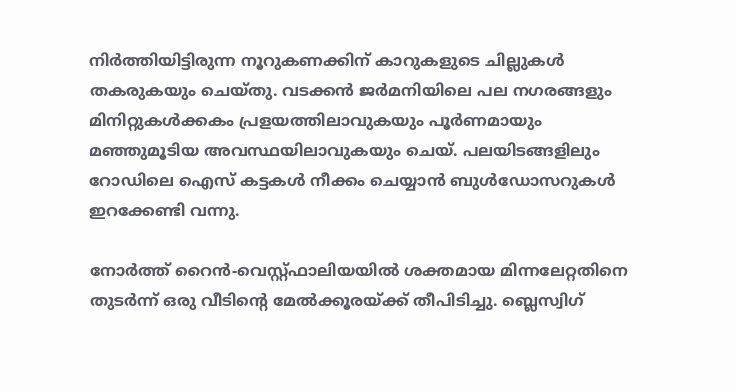നിർത്തിയിട്ടിരുന്ന നൂറുകണക്കിന് കാറുകളുടെ ചില്ലുകൾ തകരുകയും ചെയ്തു. വടക്കൻ ജർമനിയിലെ പല നഗരങ്ങളും മിനിറ്റുകൾക്കകം പ്രളയത്തിലാവുകയും പൂർണമായും മഞ്ഞുമൂടിയ അവസ്ഥയിലാവുകയും ചെയ്‌. പലയിടങ്ങളിലും റോഡിലെ ഐസ് കട്ടകൾ നീക്കം ചെയ്യാൻ ബുൾഡോസറുകൾ ഇറക്കേണ്ടി വന്നു.

നോർത്ത് റൈൻ-വെസ്റ്റ്ഫാലിയയിൽ ശക്തമായ മിന്നലേറ്റതിനെ തുടർന്ന് ഒരു വീടിന്റെ മേൽക്കൂരയ്ക്ക് തീപിടിച്ചു. ബ്ലെസ്വിഗ്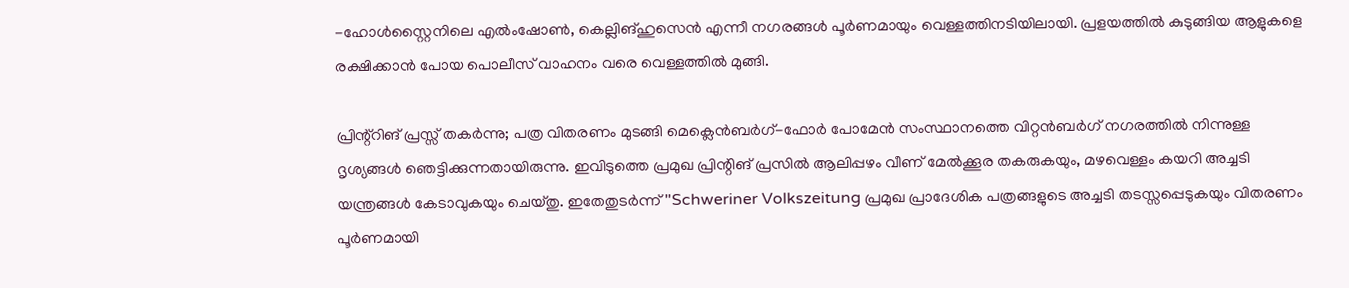-ഹോൾസ്റ്റൈനിലെ എൽംഷോൺ, കെല്ലിങ്ഹുസെൻ എന്നീ നഗരങ്ങൾ പൂർണമായും വെള്ളത്തിനടിയിലായി. പ്രളയത്തിൽ കുടുങ്ങിയ ആളുകളെ രക്ഷിക്കാൻ പോയ പൊലീസ് വാഹനം വരെ വെള്ളത്തിൽ മുങ്ങി.

പ്രിന്റ്റിങ് പ്രസ്സ് തകർന്നു; പത്ര വിതരണം മുടങ്ങി മെക്ലെൻബർഗ്-ഫോർ പോമേൻ സംസ്ഥാനത്തെ വിറ്റൻബർഗ് നഗരത്തിൽ നിന്നുള്ള ദൃശ്യങ്ങൾ ഞെട്ടിക്കുന്നതായിരുന്നു. ഇവിടുത്തെ പ്രമുഖ പ്രിന്റിങ് പ്രസിൽ ആലിപ്പഴം വീണ് മേൽക്കൂര തകരുകയും, മഴവെള്ളം കയറി അച്ചടി യന്ത്രങ്ങൾ കേടാവുകയും ചെയ്തു. ഇതേതുടർന്ന് "Schweriner Volkszeitung പ്രമുഖ പ്രാദേശിക പത്രങ്ങളുടെ അച്ചടി തടസ്സപ്പെടുകയും വിതരണം പൂർണമായി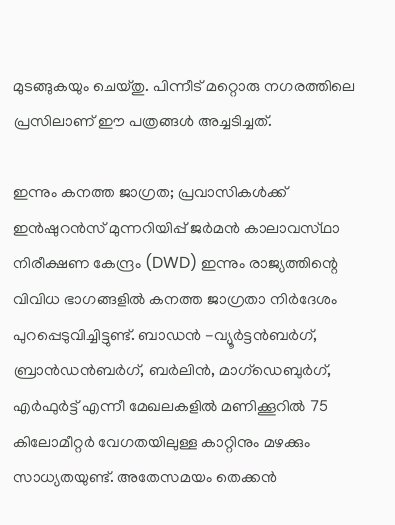മുടങ്ങുകയും ചെയ്തു. പിന്നീട് മറ്റൊരു നഗരത്തിലെ പ്രസിലാണ് ഈ പത്രങ്ങൾ അച്ചടിച്ചത്.

ഇന്നും കനത്ത ജാഗ്രത; പ്രവാസികൾക്ക് ഇൻഷുറൻസ് മുന്നറിയിപ്പ് ജർമൻ കാലാവസ്‌ഥാ നിരീക്ഷണ കേന്ദ്രം (DWD) ഇന്നും രാജ്യത്തിന്റെ വിവിധ ഭാഗങ്ങളിൽ കനത്ത ജാഗ്രതാ നിർദേശം പുറപ്പെടുവിച്ചിട്ടുണ്ട്. ബാഡൻ -വ്യൂർട്ടൻബർഗ്, ബ്രാൻഡൻബർഗ്, ബർലിൻ, മാഗ്ഡെബുർഗ്, എർഫുർട്ട് എന്നീ മേഖലകളിൽ മണിക്കൂറിൽ 75 കിലോമീറ്റർ വേഗതയിലുള്ള കാറ്റിനും മഴക്കും സാധ്യതയുണ്ട്. അതേസമയം തെക്കൻ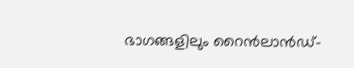ഭാഗങ്ങളിലും റൈൻലാൻഡ്-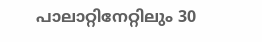പാലാറ്റിനേറ്റിലും 30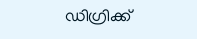ഡിഗ്രിക്ക്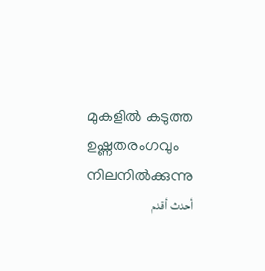മുകളിൽ കടുത്ത ഉഷ്ണതരംഗവും നിലനിൽക്കുന്നു
أحدث أقدم